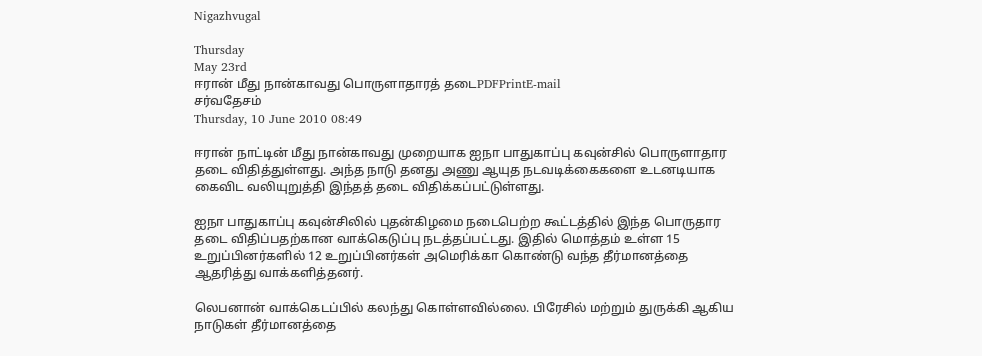Nigazhvugal

Thursday
May 23rd
ஈரான் மீது நான்காவது பொருளாதாரத் தடைPDFPrintE-mail
சர்வதேசம்
Thursday, 10 June 2010 08:49

ஈரான் நாட்டின் மீது நான்காவது முறையாக ஐநா பாதுகாப்பு கவுன்சில் பொருளாதார தடை விதித்துள்ளது. அந்த நாடு தனது அணு ஆயுத நடவடிக்கைகளை உடனடியாக கைவிட வலியுறுத்தி இந்தத் தடை விதிக்கப்பட்டுள்ளது.

ஐநா பாதுகாப்பு கவுன்சிலில் புதன்கிழமை நடைபெற்ற கூட்டத்தில் இந்த பொருதார தடை விதிப்பதற்கான வாக்கெடுப்பு நடத்தப்பட்டது. இதில் மொத்தம் உள்ள 15 உறுப்பினர்களில் 12 உறுப்பினர்கள் அமெரிக்கா கொண்டு வந்த தீர்மானத்தை ஆதரித்து வாக்களித்தனர்.

லெபனான் வாக்கெடப்பில் கலந்து கொள்ளவில்லை. பிரேசில் மற்றும் துருக்கி ஆகிய நாடுகள் தீர்மானத்தை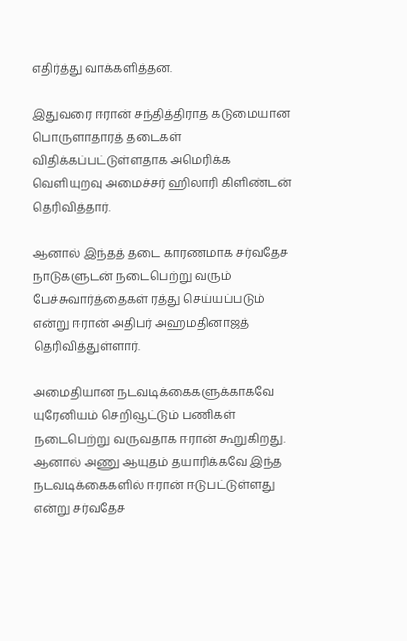எதிர்த்து வாக்களித்தன.

இதுவரை ஈரான் சந்தித்திராத கடுமையான பொருளாதாரத் தடைகள் விதிக்கப்பட்டுள்ளதாக அமெரிக்க வெளியுறவு அமைச்சர் ஹிலாரி கிளிண்டன் தெரிவித்தார்.

ஆனால் இந்தத் தடை காரணமாக சர்வதேச நாடுகளுடன் நடைபெற்று வரும் பேச்சுவார்த்தைகள் ரத்து செய்யப்படும் என்று ஈரான் அதிபர் அஹமதினாஜத் தெரிவித்துள்ளார்.

அமைதியான நடவடிக்கைகளுக்காகவே யுரேனியம் செறிவூட்டும் பணிகள் நடைபெற்று வருவதாக ஈரான் கூறுகிறது. ஆனால் அணு ஆயுதம் தயாரிக்கவே இந்த நடவடிக்கைகளில் ஈரான் ஈடுபட்டுள்ளது என்று சர்வதேச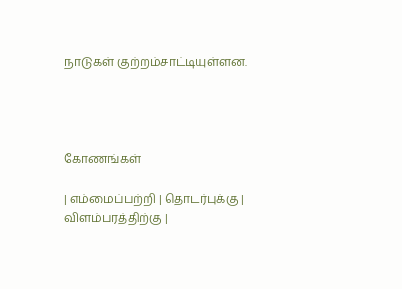நாடுகள் குற்றம்சாட்டியுள்ளன.




கோணங்கள்

| எம்மைப்பற்றி | தொடர்புக்கு | விளம்பரத்திற்கு |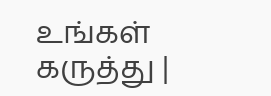உங்கள் கருத்து |